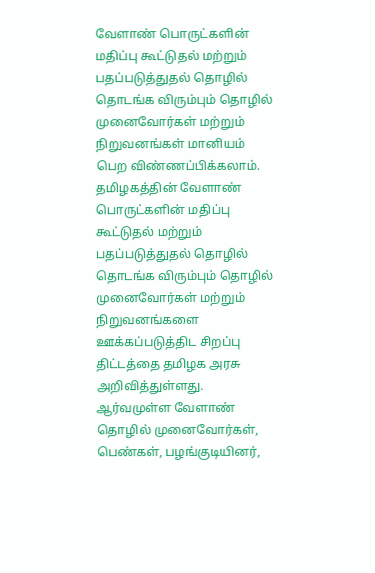வேளாண் பொருட்களின் மதிப்பு கூட்டுதல் மற்றும் பதப்படுத்துதல் தொழில் தொடங்க விரும்பும் தொழில் முனைவோர்கள் மற்றும் நிறுவனங்கள் மானியம் பெற விண்ணப்பிக்கலாம்.
தமிழகத்தின் வேளாண் பொருட்களின் மதிப்பு கூட்டுதல் மற்றும் பதப்படுத்துதல் தொழில் தொடங்க விரும்பும் தொழில் முனைவோர்கள் மற்றும் நிறுவனங்களை ஊக்கப்படுத்திட சிறப்பு திட்டத்தை தமிழக அரசு அறிவித்துள்ளது. ஆர்வமுள்ள வேளாண் தொழில் முனைவோர்கள், பெண்கள், பழங்குடியினர்,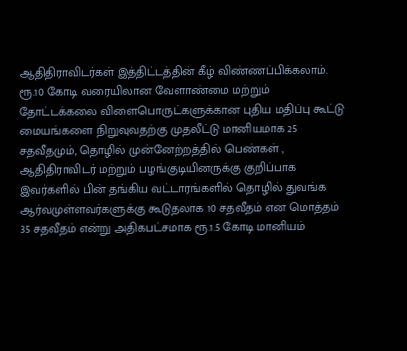ஆதிதிராவிடர்கள் இத்திட்டத்தின் கீழ் விண்ணப்பிக்கலாம். ரூ.10 கோடி வரையிலான வேளாண்மை மற்றும் தோட்டக்கலை விளைபொருட்களுக்கான புதிய மதிப்பு கூட்டு மையங்களை நிறுவுவதற்கு முதலீட்டு மானியமாக 25 சதவீதமும், தொழில் முன்னேற்றத்தில் பெண்கள் , ஆதிதிராவிடர் மற்றும் பழங்குடியினருக்கு குறிப்பாக இவர்களில் பின் தங்கிய வட்டாரங்களில் தொழில் துவங்க ஆர்வமுள்ளவர்களுக்கு கூடுதலாக 10 சதவீதம் என மொத்தம் 35 சதவீதம் என்று அதிகபட்சமாக ரூ.1.5 கோடி மானியம்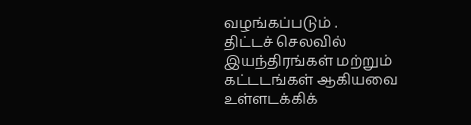வழங்கப்படும் .
திட்டச் செலவில் இயந்திரங்கள் மற்றும் கட்டடங்கள் ஆகியவை உள்ளடக்கிக்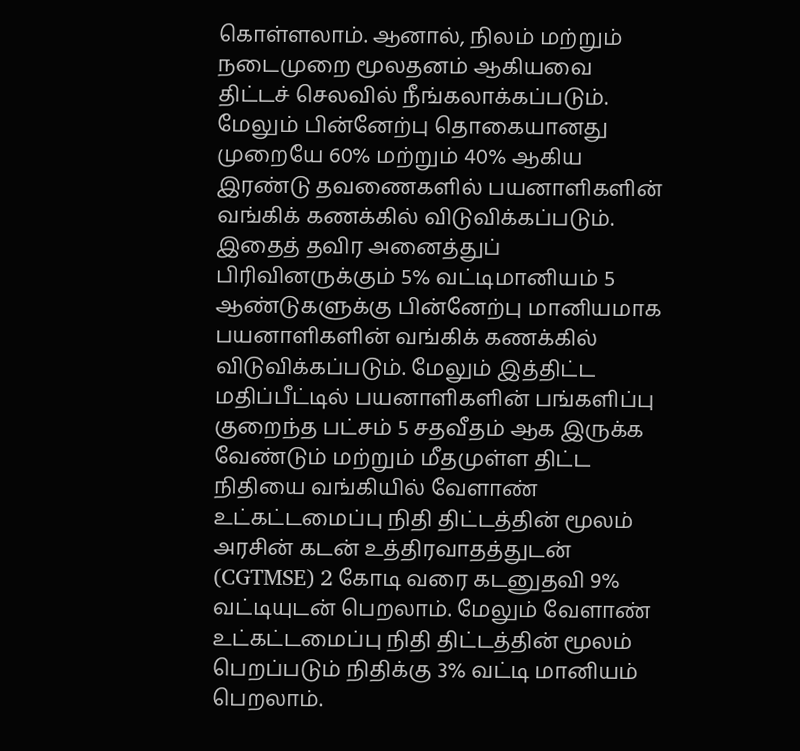கொள்ளலாம். ஆனால், நிலம் மற்றும் நடைமுறை மூலதனம் ஆகியவை திட்டச் செலவில் நீங்கலாக்கப்படும். மேலும் பின்னேற்பு தொகையானது முறையே 60% மற்றும் 40% ஆகிய இரண்டு தவணைகளில் பயனாளிகளின் வங்கிக் கணக்கில் விடுவிக்கப்படும். இதைத் தவிர அனைத்துப் பிரிவினருக்கும் 5% வட்டிமானியம் 5 ஆண்டுகளுக்கு பின்னேற்பு மானியமாக பயனாளிகளின் வங்கிக் கணக்கில் விடுவிக்கப்படும். மேலும் இத்திட்ட மதிப்பீட்டில் பயனாளிகளின் பங்களிப்பு குறைந்த பட்சம் 5 சதவீதம் ஆக இருக்க வேண்டும் மற்றும் மீதமுள்ள திட்ட நிதியை வங்கியில் வேளாண் உட்கட்டமைப்பு நிதி திட்டத்தின் மூலம் அரசின் கடன் உத்திரவாதத்துடன் (CGTMSE) 2 கோடி வரை கடனுதவி 9% வட்டியுடன் பெறலாம். மேலும் வேளாண் உட்கட்டமைப்பு நிதி திட்டத்தின் மூலம் பெறப்படும் நிதிக்கு 3% வட்டி மானியம் பெறலாம்.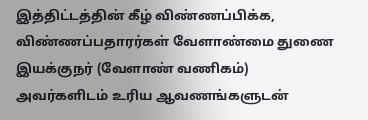இத்திட்டத்தின் கீழ் விண்ணப்பிக்க, விண்ணப்பதாரர்கள் வேளாண்மை துணை இயக்குநர் (வேளாண் வணிகம்) அவர்களிடம் உரிய ஆவணங்களுடன்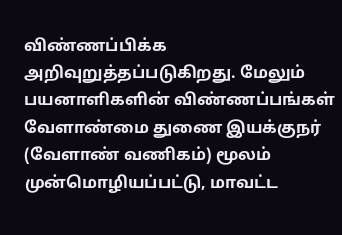விண்ணப்பிக்க அறிவுறுத்தப்படுகிறது. மேலும் பயனாளிகளின் விண்ணப்பங்கள் வேளாண்மை துணை இயக்குநர் (வேளாண் வணிகம்) மூலம் முன்மொழியப்பட்டு, மாவட்ட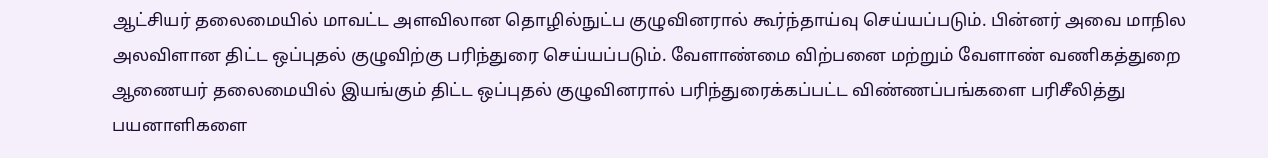ஆட்சியர் தலைமையில் மாவட்ட அளவிலான தொழில்நுட்ப குழுவினரால் கூர்ந்தாய்வு செய்யப்படும். பின்னர் அவை மாநில அலவிளான திட்ட ஒப்புதல் குழுவிற்கு பரிந்துரை செய்யப்படும். வேளாண்மை விற்பனை மற்றும் வேளாண் வணிகத்துறை ஆணையர் தலைமையில் இயங்கும் திட்ட ஒப்புதல் குழுவினரால் பரிந்துரைக்கப்பட்ட விண்ணப்பங்களை பரிசீலித்து பயனாளிகளை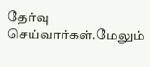தேர்வு செய்வார்கள்.மேலும்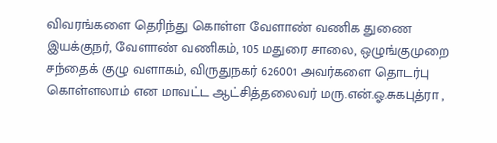விவரங்களை தெரிந்து கொள்ள வேளாண் வணிக துணை இயக்குநர், வேளாண் வணிகம், 105 மதுரை சாலை, ஒழுங்குமுறை சந்தைக் குழு வளாகம், விருதுநகர் 626001 அவர்களை தொடர்பு கொள்ளலாம் என மாவட்ட ஆட்சித்தலைவர் மரு.என்.ஓ.சுகபுத்ரா ,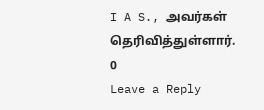I A S., அவர்கள் தெரிவித்துள்ளார்.
0
Leave a Reply